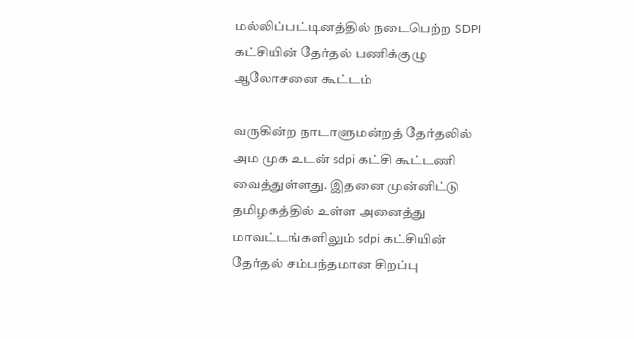மல்லிப்பட்டினத்தில் நடைபெற்ற SDPI கட்சியின் தேர்தல் பணிக்குழு ஆலோசனை கூட்டம்

வருகின்ற நாடாளுமன்றத் தேர்தலில் அம முக உடன் sdpi கட்சி கூட்டணி வைத்துள்ளது. இதனை முன்னிட்டு தமிழகத்தில் உள்ள அனைத்து மாவட்டங்களிலும் sdpi கட்சியின் தேர்தல் சம்பந்தமான சிறப்பு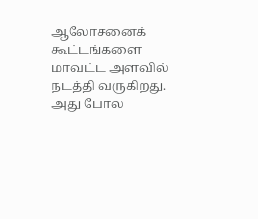ஆலோசனைக் கூட்டங்களை மாவட்ட அளவில் நடத்தி வருகிறது. அது போல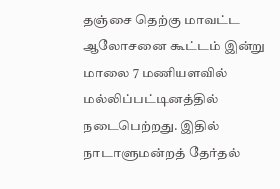தஞ்சை தெற்கு மாவட்ட ஆலோசனை கூட்டம் இன்று மாலை 7 மணியளவில் மல்லிப்பட்டினத்தில் நடைபெற்றது. இதில் நாடாளுமன்றத் தேர்தல்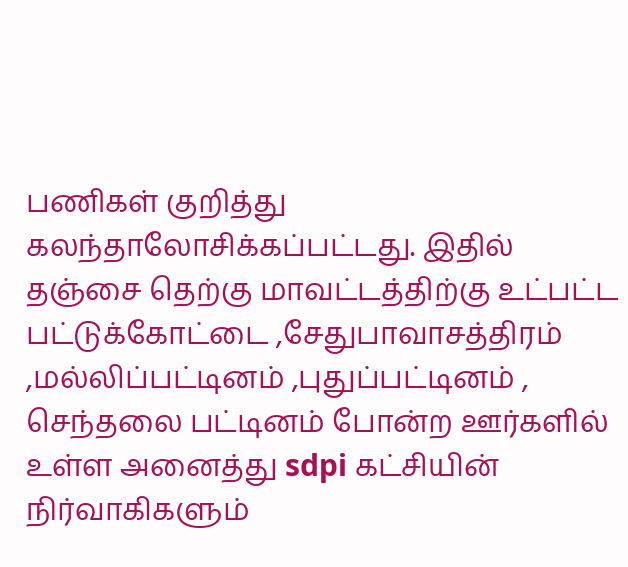பணிகள் குறித்து கலந்தாலோசிக்கப்பட்டது. இதில் தஞ்சை தெற்கு மாவட்டத்திற்கு உட்பட்ட பட்டுக்கோட்டை ,சேதுபாவாசத்திரம் ,மல்லிப்பட்டினம் ,புதுப்பட்டினம் , செந்தலை பட்டினம் போன்ற ஊர்களில் உள்ள அனைத்து sdpi கட்சியின் நிர்வாகிகளும்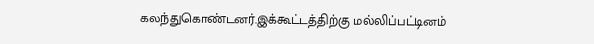கலந்துகொண்டனர்.இக்கூட்டத்திற்கு மல்லிப்பட்டினம்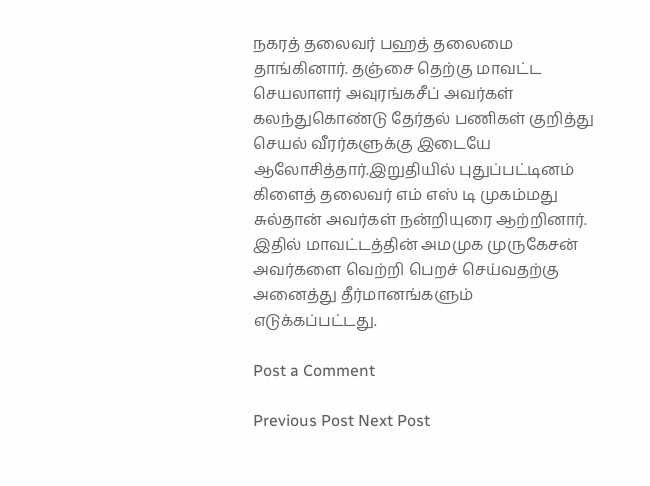நகரத் தலைவர் பஹத் தலைமை தாங்கினார். தஞ்சை தெற்கு மாவட்ட செயலாளர் அவுரங்கசீப் அவர்கள் கலந்துகொண்டு தேர்தல் பணிகள் குறித்து செயல் வீரர்களுக்கு இடையே ஆலோசித்தார்.இறுதியில் புதுப்பட்டினம் கிளைத் தலைவர் எம் எஸ் டி முகம்மது சுல்தான் அவர்கள் நன்றியுரை ஆற்றினார். இதில் மாவட்டத்தின் அமமுக முருகேசன்  அவர்களை வெற்றி பெறச் செய்வதற்கு அனைத்து தீர்மானங்களும் எடுக்கப்பட்டது.

Post a Comment

Previous Post Next Post